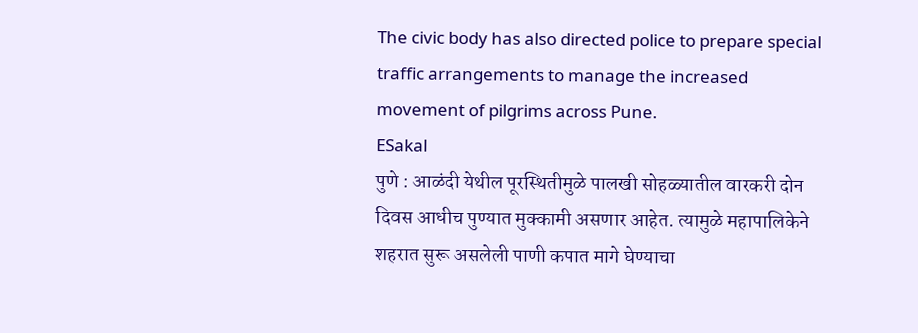The civic body has also directed police to prepare special traffic arrangements to manage the increased movement of pilgrims across Pune.
ESakal
पुणे : आळंदी येथील पूरस्थितीमुळे पालखी सोहळ्यातील वारकरी दोन दिवस आधीच पुण्यात मुक्कामी असणार आहेत. त्यामुळे महापालिकेने शहरात सुरू असलेली पाणी कपात मागे घेण्याचा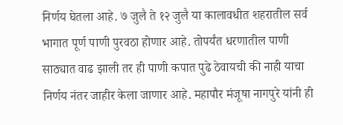निर्णय घेतला आहे. ७ जुलै ते १२ जुलै या कालावधीत शहरातील सर्व भागात पूर्ण पाणी पुरवठा होणार आहे. तोपर्यंत धरणातील पाणी साठ्यात वाढ झाली तर ही पाणी कपात पुढे ठेवायची की नाही याचा निर्णय नंतर जाहीर केला जाणार आहे. महापौर मंजूषा नागपुरे यांनी ही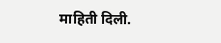माहिती दिली.